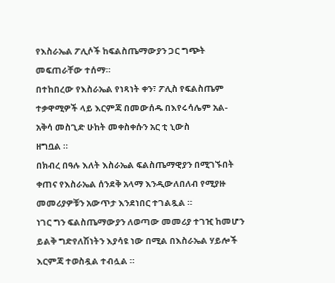የእስራኤል ፖሊሶች ከፍልስጤማውያን ጋር ግጭት መፍጠራቸው ተሰማ።
በተከበረው የእስራኤል የነጻነት ቀን፣ ፖሊስ የፍልስጤም ተቃዋሚዎች ላይ እርምጃ በመውሰዱ በእየሩሳሌም አል-አቅሳ መስጊድ ሁከት መቀስቀሱን አር ቲ ኒውስ
ዘግቧል ።
በክብረ በዓሉ እለት እስራኤል ፍልስጤማዊያን በሚገኙበት ቀጠና የእስራኤል ሰንደቅ አላማ እንዲውለበለብ የሚያዙ መመሪያዎቹን አውጥታ እንደነበር ተገልጿል ።
ነገር ግን ፍልስጤማውያን ለወጣው መመሪያ ተገዢ ከመሆን ይልቅ ግድየለሽነትን እያሳዩ ነው በሚል በእስራኤል ሃይሎች እርምጃ ተወስዷል ተብሏል ።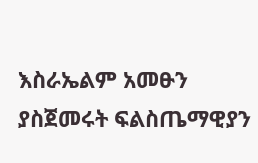እስራኤልም አመፁን ያስጀመሩት ፍልስጤማዊያን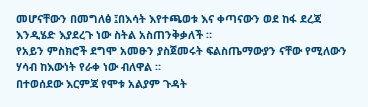መሆናቸውን በመግለፅ ፤በእሳት እየተጫወቱ እና ቀጣናውን ወደ ከፋ ደረጃ እንዲሄድ እያደረጉ ነው ስትል አስጠንቅቃለች ።
የአይን ምስክሮች ደግሞ አመፁን ያስጀመሩት ፍልስጤማውያን ናቸው የሚለውን ሃሳብ ከእውነት የራቀ ነው ብለዋል ።
በተወሰደው እርምጃ የሞቱ አልያም ጉዳት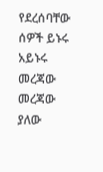የደረሰባቸው ሰዎች ይኑሩ አይኑሩ መረጃው መረጃው ያለው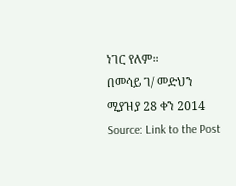ነገር የለም።
በመሳይ ገ/ መድህን
ሚያዝያ 28 ቀን 2014
Source: Link to the Post